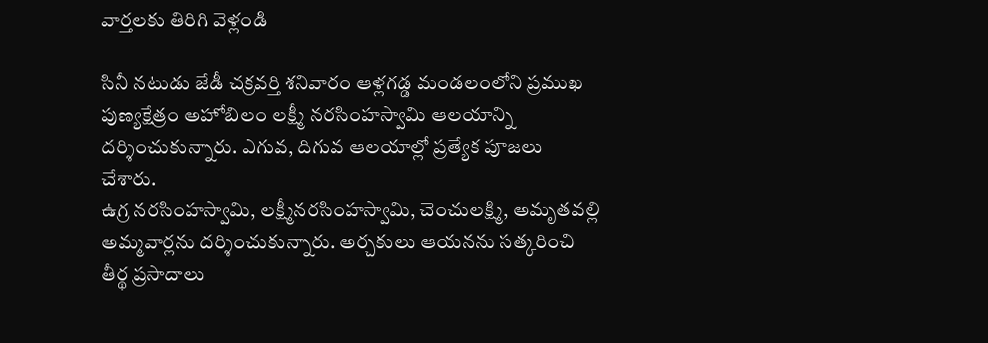వార్తలకు తిరిగి వెళ్లండి

సినీ నటుడు జేడీ చక్రవర్తి శనివారం ఆళ్లగడ్డ మండలంలోని ప్రముఖ పుణ్యక్షేత్రం అహోబిలం లక్ష్మీ నరసింహస్వామి ఆలయాన్ని దర్శించుకున్నారు. ఎగువ, దిగువ ఆలయాల్లో ప్రత్యేక పూజలు చేశారు.
ఉగ్ర నరసింహస్వామి, లక్ష్మీనరసింహస్వామి, చెంచులక్ష్మి, అమృతవల్లి అమ్మవార్లను దర్శించుకున్నారు. అర్చకులు ఆయనను సత్కరించి తీర్థ ప్రసాదాలు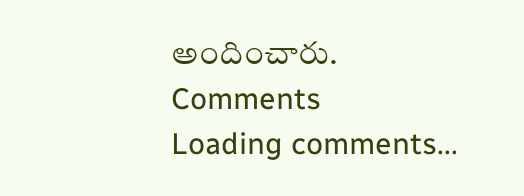అందించారు.
Comments
Loading comments...